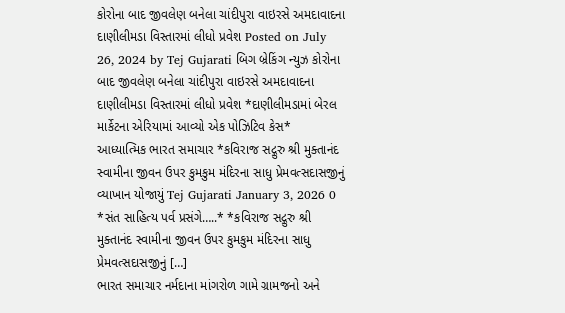કોરોના બાદ જીવલેણ બનેલા ચાંદીપુરા વાઇરસે અમદાવાદના દાણીલીમડા વિસ્તારમાં લીધો પ્રવેશ Posted on July 26, 2024 by Tej Gujarati બિગ બ્રેકિંગ ન્યુઝ કોરોના બાદ જીવલેણ બનેલા ચાંદીપુરા વાઇરસે અમદાવાદના દાણીલીમડા વિસ્તારમાં લીધો પ્રવેશ *દાણીલીમડામાં બેરલ માર્કેટના એરિયામાં આવ્યો એક પોઝિટિવ કેસ*
આધ્યાત્મિક ભારત સમાચાર *કવિરાજ સદ્ગુરુ શ્રી મુક્તાનંદ સ્વામીના જીવન ઉપર કુમકુમ મંદિરના સાધુ પ્રેમવત્સદાસજીનું વ્યાખાન યોજાયું Tej Gujarati January 3, 2026 0 *સંત સાહિત્ય પર્વ પ્રસંગે…..* *કવિરાજ સદ્ગુરુ શ્રી મુક્તાનંદ સ્વામીના જીવન ઉપર કુમકુમ મંદિરના સાધુ પ્રેમવત્સદાસજીનું […]
ભારત સમાચાર નર્મદાના માંગરોળ ગામે ગ્રામજનો અને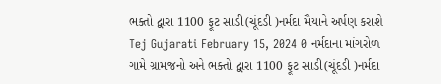ભક્તો દ્વારા 1100 ફૂટ સાડી(ચૂંદડી )નર્મદા મૈયાને અર્પણ કરાશે Tej Gujarati February 15, 2024 0 નર્મદાના માંગરોળ ગામે ગ્રામજનો અને ભક્તો દ્વારા 1100 ફૂટ સાડી(ચૂંદડી )નર્મદા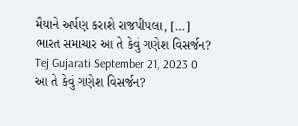મૈયાને અર્પણ કરાશે રાજપીપલા, […]
ભારત સમાચાર આ તે કેવું ગણેશ વિસર્જન? Tej Gujarati September 21, 2023 0 આ તે કેવું ગણેશ વિસર્જન?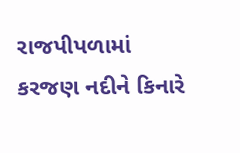રાજપીપળામાં કરજણ નદીને કિનારે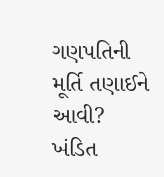ગણપતિની મૂર્તિ તણાઈને આવી? ખંડિત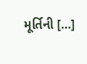મૂર્તિની […]